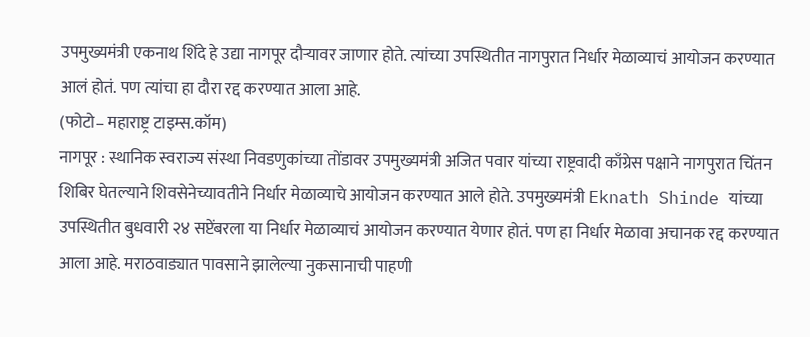उपमुख्यमंत्री एकनाथ शिंदे हे उद्या नागपूर दौऱ्यावर जाणार होते. त्यांच्या उपस्थितीत नागपुरात निर्धार मेळाव्याचं आयोजन करण्यात आलं होतं. पण त्यांचा हा दौरा रद्द करण्यात आला आहे.
(फोटो– महाराष्ट्र टाइम्स.कॉम)
नागपूर : स्थानिक स्वराज्य संस्था निवडणुकांच्या तोंडावर उपमुख्यमंत्री अजित पवार यांच्या राष्ट्रवादी काँग्रेस पक्षाने नागपुरात चिंतन शिबिर घेतल्याने शिवसेनेच्यावतीने निर्धार मेळाव्याचे आयोजन करण्यात आले होते. उपमुख्यमंत्री Eknath Shinde यांच्या उपस्थितीत बुधवारी २४ सप्टेंबरला या निर्धार मेळाव्याचं आयोजन करण्यात येणार होतं. पण हा निर्धार मेळावा अचानक रद्द करण्यात आला आहे. मराठवाड्यात पावसाने झालेल्या नुकसानाची पाहणी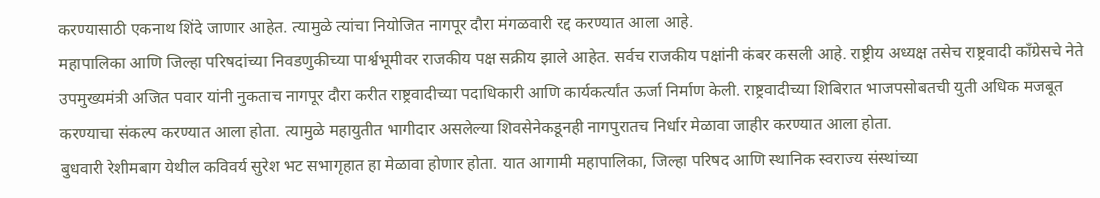करण्यासाठी एकनाथ शिंदे जाणार आहेत. त्यामुळे त्यांचा नियोजित नागपूर दौरा मंगळवारी रद्द करण्यात आला आहे.
महापालिका आणि जिल्हा परिषदांच्या निवडणुकीच्या पार्श्वभूमीवर राजकीय पक्ष सक्रीय झाले आहेत. सर्वच राजकीय पक्षांनी कंबर कसली आहे. राष्ट्रीय अध्यक्ष तसेच राष्ट्रवादी काँग्रेसचे नेते उपमुख्यमंत्री अजित पवार यांनी नुकताच नागपूर दौरा करीत राष्ट्रवादीच्या पदाधिकारी आणि कार्यकर्त्यांत ऊर्जा निर्माण केली. राष्ट्रवादीच्या शिबिरात भाजपसोबतची युती अधिक मजबूत करण्याचा संकल्प करण्यात आला होता. त्यामुळे महायुतीत भागीदार असलेल्या शिवसेनेकडूनही नागपुरातच निर्धार मेळावा जाहीर करण्यात आला होता.
बुधवारी रेशीमबाग येथील कविवर्य सुरेश भट सभागृहात हा मेळावा होणार होता. यात आगामी महापालिका, जिल्हा परिषद आणि स्थानिक स्वराज्य संस्थांच्या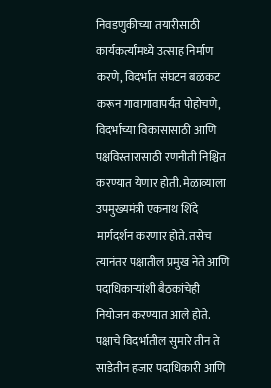निवडणुकीच्या तयारीसाठी कार्यकर्त्यांमध्ये उत्साह निर्माण करणे, विदर्भात संघटन बळकट करून गावागावापर्यंत पोहोचणे, विदर्भाच्या विकासासाठी आणि पक्षविस्तारासाठी रणनीती निश्चित करण्यात येणार होती. मेळाव्याला उपमुख्यमंत्री एकनाथ शिंदे मार्गदर्शन करणार होते. तसेच त्यानंतर पक्षातील प्रमुख नेते आणि पदाधिकाऱ्यांशी बैठकांचेही नियोजन करण्यात आले होते. पक्षाचे विदर्भातील सुमारे तीन ते साडेतीन हजार पदाधिकारी आणि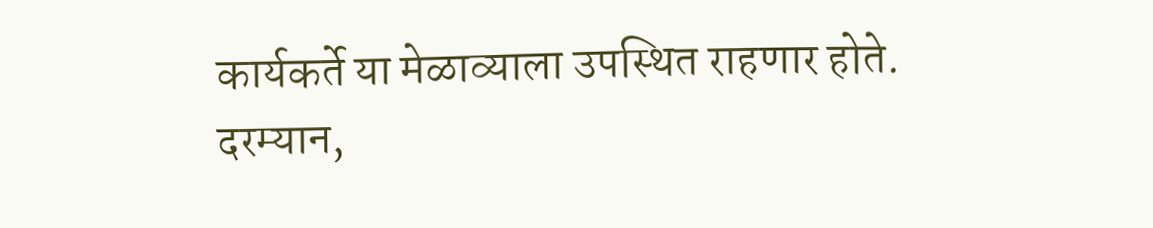कार्यकर्ते या मेळाव्याला उपस्थित राहणार होते.
दरम्यान,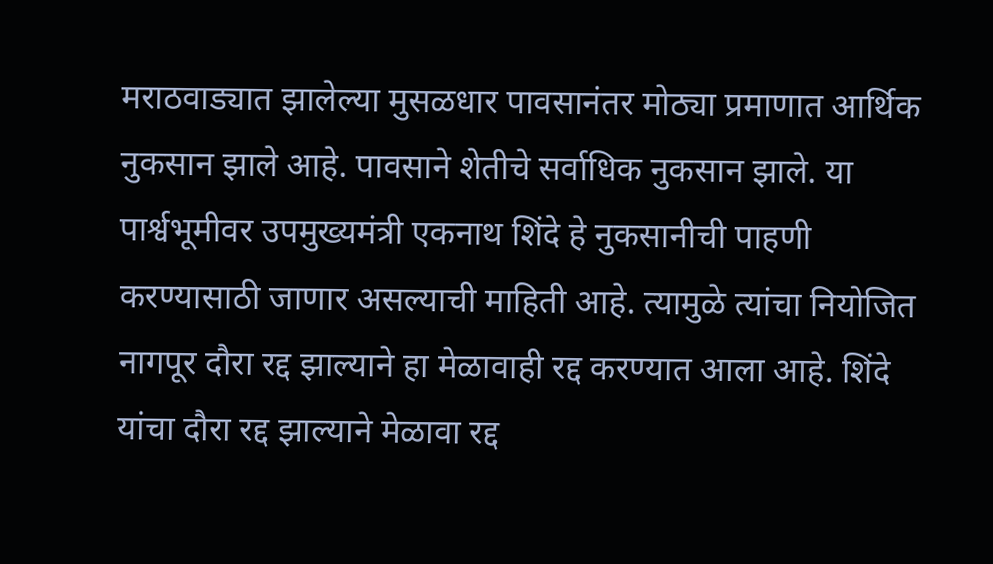मराठवाड्यात झालेल्या मुसळधार पावसानंतर मोठ्या प्रमाणात आर्थिक नुकसान झाले आहे. पावसाने शेतीचे सर्वाधिक नुकसान झाले. या पार्श्वभूमीवर उपमुख्यमंत्री एकनाथ शिंदे हे नुकसानीची पाहणी करण्यासाठी जाणार असल्याची माहिती आहे. त्यामुळे त्यांचा नियोजित नागपूर दौरा रद्द झाल्याने हा मेळावाही रद्द करण्यात आला आहे. शिंदे यांचा दौरा रद्द झाल्याने मेळावा रद्द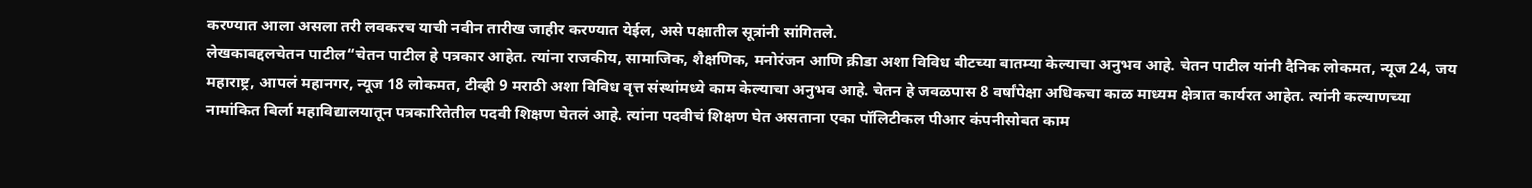करण्यात आला असला तरी लवकरच याची नवीन तारीख जाहीर करण्यात येईल, असे पक्षातील सूत्रांनी सांगितले.
लेखकाबद्दलचेतन पाटील“चेतन पाटील हे पत्रकार आहेत. त्यांना राजकीय, सामाजिक, शैक्षणिक, मनोरंजन आणि क्रीडा अशा विविध बीटच्या बातम्या केल्याचा अनुभव आहे. चेतन पाटील यांनी दैनिक लोकमत, न्यूज 24, जय महाराष्ट्र, आपलं महानगर, न्यूज 18 लोकमत, टीव्ही 9 मराठी अशा विविध वृत्त संस्थांमध्ये काम केल्याचा अनुभव आहे. चेतन हे जवळपास 8 वर्षांपेक्षा अधिकचा काळ माध्यम क्षेत्रात कार्यरत आहेत. त्यांनी कल्याणच्या नामांकित बिर्ला महाविद्यालयातून पत्रकारितेतील पदवी शिक्षण घेतलं आहे. त्यांना पदवीचं शिक्षण घेत असताना एका पॉलिटीकल पीआर कंपनीसोबत काम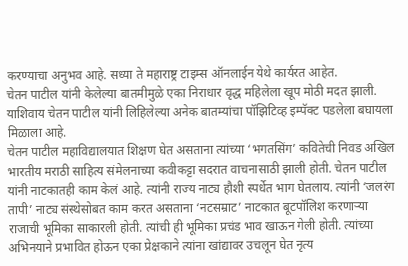करण्याचा अनुभव आहे. सध्या ते महाराष्ट्र टाइम्स ऑनलाईन येथे कार्यरत आहेत.
चेतन पाटील यांनी केलेल्या बातमीमुळे एका निराधार वृद्ध महिलेला खूप मोठी मदत झाली. याशिवाय चेतन पाटील यांनी लिहिलेल्या अनेक बातम्यांचा पॉझिटिव्ह इम्पॅक्ट पडलेला बघायला मिळाला आहे.
चेतन पाटील महाविद्यालयात शिक्षण घेत असताना त्यांच्या ‘भगतसिंग’ कवितेची निवड अखिल भारतीय मराठी साहित्य संमेलनाच्या कवीकट्टा सदरात वाचनासाठी झाली होती. चेतन पाटील यांनी नाटकातही काम केलं आहे. त्यांनी राज्य नाट्य हौशी स्पर्धेत भाग घेतलाय. त्यांनी ‘जलरंग तापी’ नाट्य संस्थेसोबत काम करत असताना ‘नटसम्राट’ नाटकात बूटपॉलिश करणाऱ्या राजाची भूमिका साकारली होती. त्यांची ही भूमिका प्रचंड भाव खाऊन गेली होती. त्यांच्या अभिनयाने प्रभावित होऊन एका प्रेक्षकाने त्यांना खांद्यावर उचलून घेत नृत्य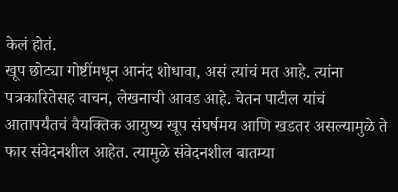केलं होतं.
खूप छोट्या गोष्टींमधून आनंद शोधावा, असं त्यांचं मत आहे. त्यांना पत्रकारितेसह वाचन, लेखनाची आवड आहे. चेतन पाटील यांचं आतापर्यंतचं वैयक्तिक आयुष्य खूप संघर्षमय आणि खडतर असल्यामुळे ते फार संवेदनशील आहेत. त्यामुळे संवेदनशील बातम्या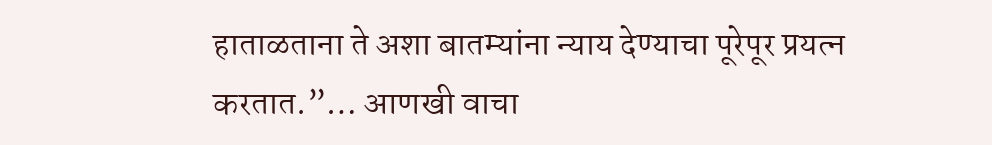हाताळताना ते अशा बातम्यांना न्याय देण्याचा पूरेपूर प्रयत्न करतात.”… आणखी वाचा